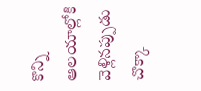కొన్ని ఆలయాల్లోకి వెళ్లినప్పుడు చొక్కా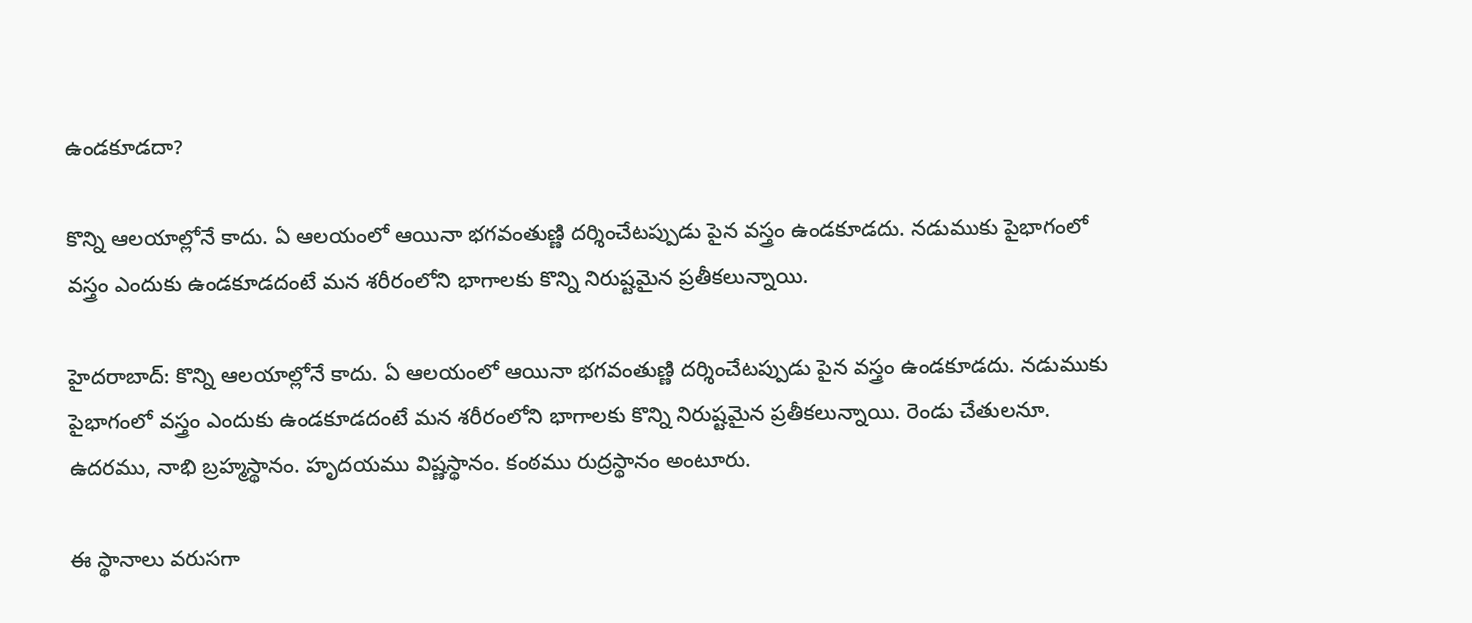ఉండకూడదా?

కొన్ని ఆలయాల్లోనే కాదు. ఏ ఆలయంలో ఆయినా భగవంతుణ్ణి దర్శించేటప్పుడు పైన వస్త్రం ఉండకూడదు. నడుముకు పైభాగంలో వస్త్రం ఎందుకు ఉండకూడదంటే మన శరీరంలోని భాగాలకు కొన్ని నిరుష్టమైన ప్రతీకలున్నాయి.

హైదరాబాద్: కొన్ని ఆలయాల్లోనే కాదు. ఏ ఆలయంలో ఆయినా భగవంతుణ్ణి దర్శించేటప్పుడు పైన వస్త్రం ఉండకూడదు. నడుముకు పైభాగంలో వస్త్రం ఎందుకు ఉండకూడదంటే మన శరీరంలోని భాగాలకు కొన్ని నిరుష్టమైన ప్రతీకలున్నాయి. రెండు చేతులనూ. ఉదరము, నాభి బ్రహ్మస్థానం. హృదయము విష్ణస్థానం. కంఠము రుద్రస్థానం అంటూరు.

ఈ స్థానాలు వరుసగా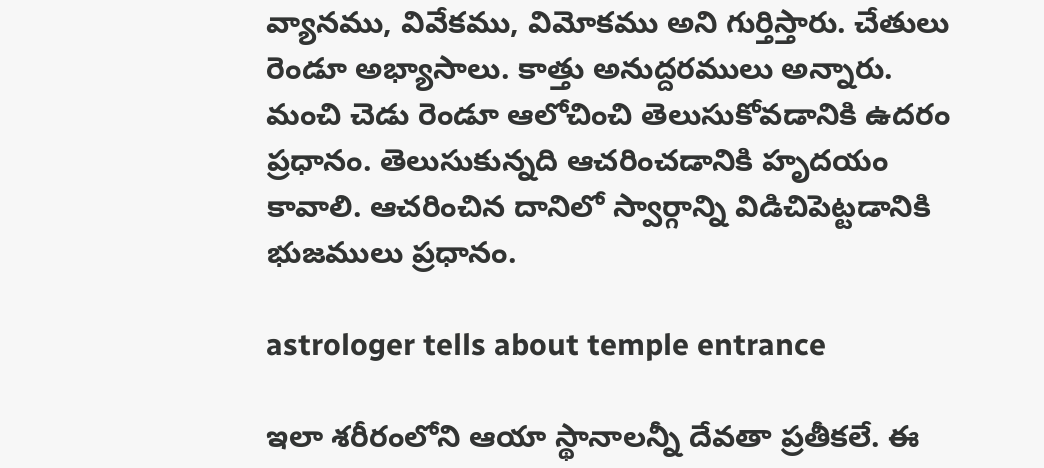వ్యానము, వివేకము, విమోకము అని గుర్తిస్తారు. చేతులు రెండూ అభ్యాసాలు. కాత్తు అనుద్దరములు అన్నారు. మంచి చెడు రెండూ ఆలోచించి తెలుసుకోవడానికి ఉదరం ప్రధానం. తెలుసుకున్నది ఆచరించడానికి హృదయం కావాలి. ఆచరించిన దానిలో స్వార్గాన్ని విడిచిపెట్టడానికి భుజములు ప్రధానం.

astrologer tells about temple entrance

ఇలా శరీరంలోని ఆయా స్థానాలన్నీ దేవతా ప్రతీకలే. ఈ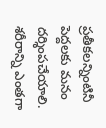ప్రతీకలన్నింటినీ పెద్దలకు మనం దర్శింపచేయాలి. శరీరాన్ని ఎంతగా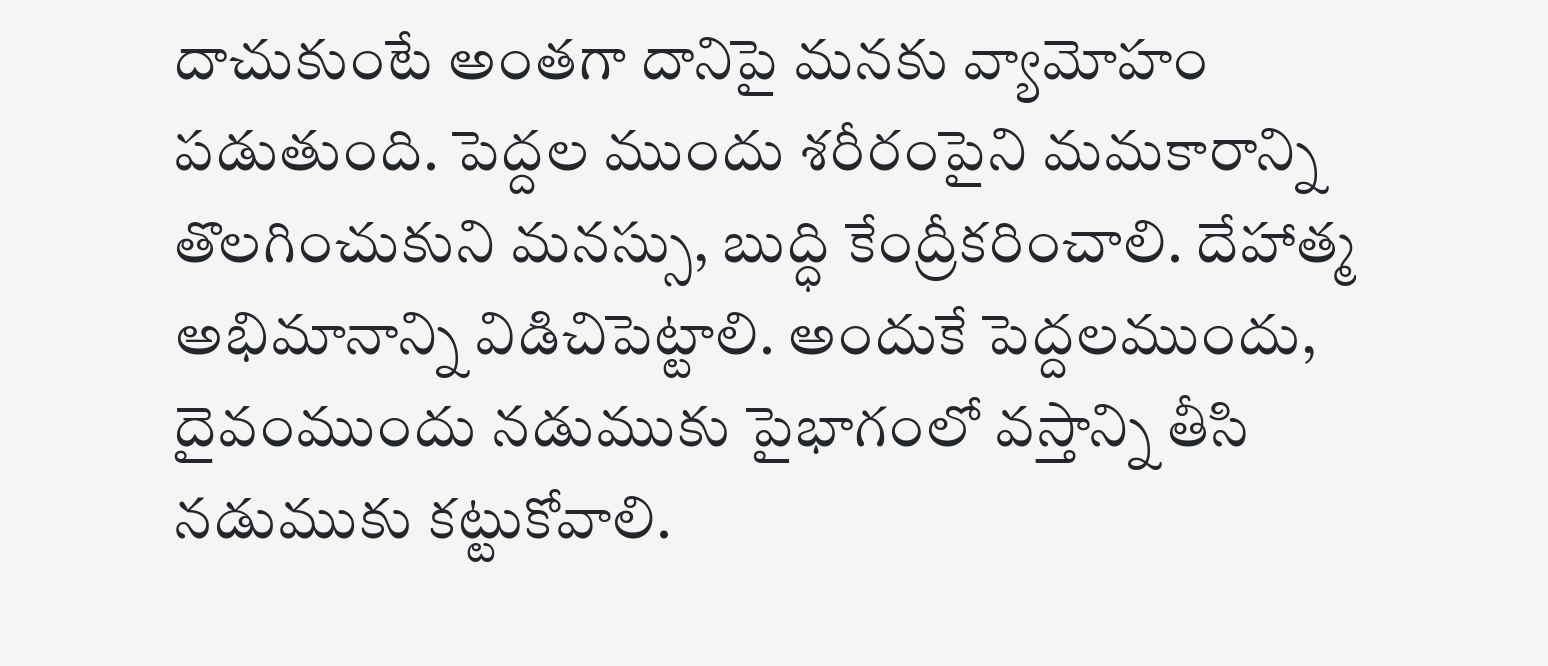దాచుకుంటే అంతగా దానిపై మనకు వ్యామోహం పడుతుంది. పెద్దల ముందు శరీరంపైని మమకారాన్ని తొలగించుకుని మనస్సు, బుద్ధి కేంద్రీకరించాలి. దేహాత్మ అభిమానాన్ని విడిచిపెట్టాలి. అందుకే పెద్దలముందు, దైవంముందు నడుముకు పైభాగంలో వస్తాన్ని తీసి నడుముకు కట్టుకోవాలి.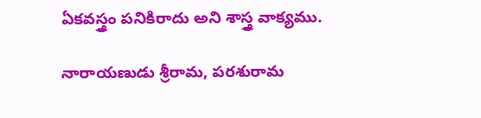ఏకవస్త్రం పనికిరాదు అని శాస్త్ర వాక్యము.

నారాయణుడు శ్రీరామ, పరశురామ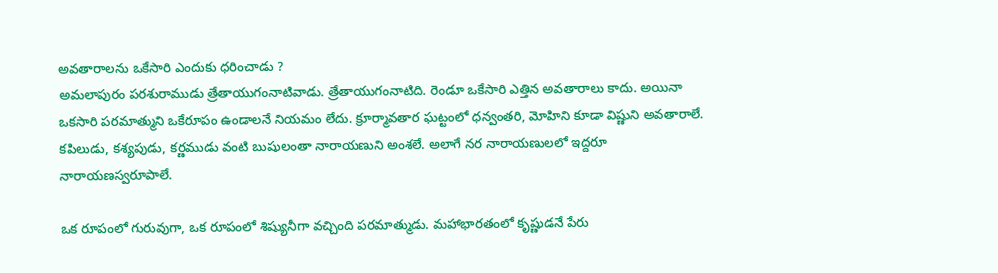అవతారాలను ఒకేసారి ఎందుకు ధరించాడు ?
అమలాపురం పరశురాముడు త్రేతాయుగంనాటివాడు. త్రేతాయుగంనాటిది. రెండూ ఒకేసారి ఎత్తిన అవతారాలు కాదు. అయినా ఒకసారి పరమాత్ముని ఒకేరూపం ఉండాలనే నియమం లేదు. క్రూర్మావతార ఘట్టంలో ధన్వంతరి, మోహిని కూడా విష్ణుని అవతారాలే. కపిలుడు, కశ్యపుడు, కర్ణముడు వంటి బుషులంతా నారాయణుని అంశలే. అలాగే నర నారాయణులలో ఇద్దరూ నారాయణస్వరూపాలే.

ఒక రూపంలో గురువుగా, ఒక రూపంలో శిష్యునీగా వచ్చింది పరమాత్ముడు. మహాభారతంలో కృష్ణుడనే పేరు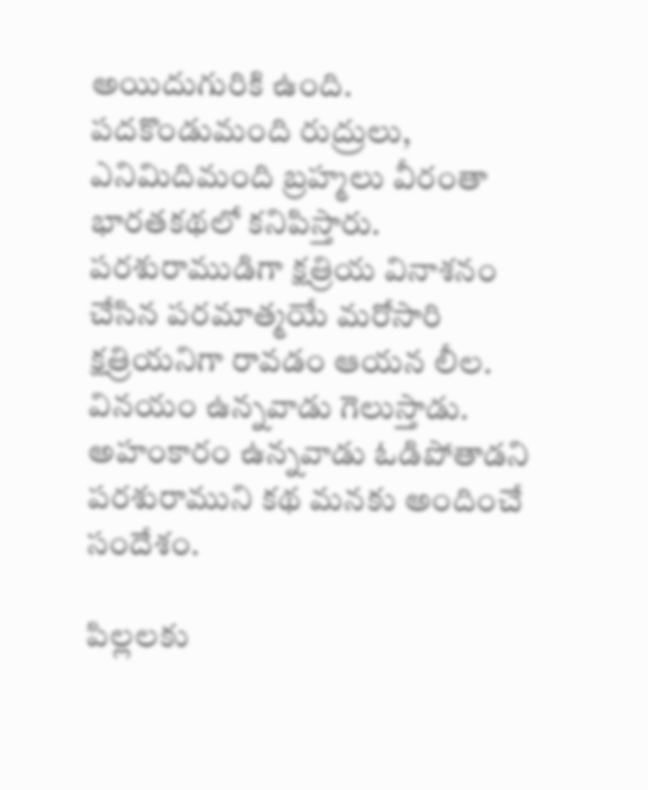అయిదుగురికి ఉంది. పదకొండుమంది రుద్రులు, ఎనిమిదిమంది బ్రహ్మలు వీరంతా భారతకథలో కనిపిస్తారు. పరశురాముడిగా క్షత్రియ వినాశనం చేసిన పరమాత్మయే మరోసారి క్షత్రియనిగా రావడం ఆయన లీల. వినయం ఉన్నవాడు గెలుస్తాడు. అహంకారం ఉన్నవాడు ఓడిపోతాడని పరశురాముని కథ మనకు అందించే సందేశం.

పిల్లలకు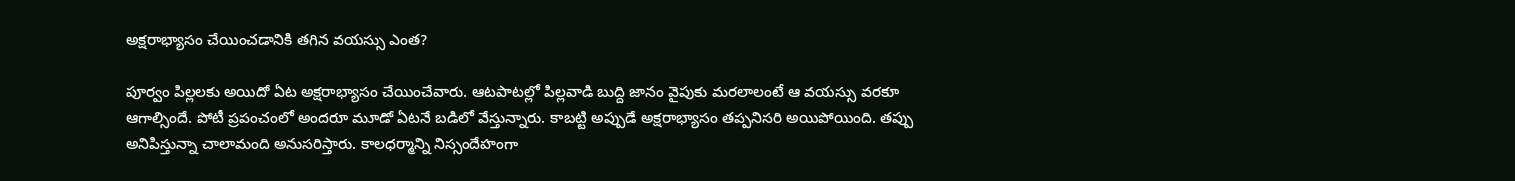అక్షరాభ్యాసం చేయించడానికి తగిన వయస్సు ఎంత?

పూర్వం పిల్లలకు అయిదో ఏట అక్షరాభ్యాసం చేయించేవారు. ఆటపాటల్లో పిల్లవాడి బుద్ది జానం వైపుకు మరలాలంటే ఆ వయస్సు వరకూ ఆగాల్సిందే. పోటీ ప్రపంచంలో అందరూ మూడో ఏటనే బడిలో వేస్తున్నారు. కాబట్టి అప్పుడే అక్షరాభ్యాసం తప్పనిసరి అయిపోయింది. తప్పు అనిపిస్తున్నా చాలామంది అనుసరిస్తారు. కాలధర్మాన్ని నిస్సందేహంగా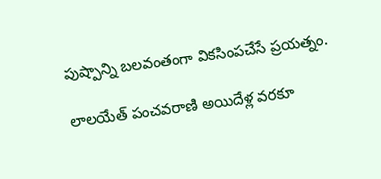పుష్పాన్ని బలవంతంగా వికసింపచేసే ప్రయత్నం.

లాలయేత్ పంచవరాణి అయిదేళ్ల వరకూ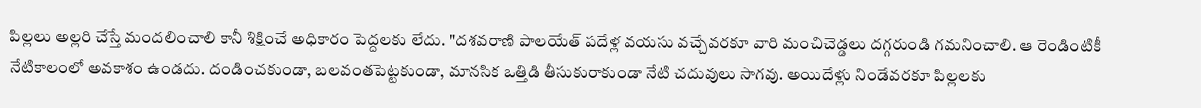పిల్లలు అల్లరి చేస్తే మందలించాలి కానీ శిక్షించే అధికారం పెద్దలకు లేదు. "దశవరాణి పాలయేత్ పదేళ్ల వయసు వచ్చేవరకూ వారి మంచిచెడ్డలు దగ్గరుండి గమనించాలి. ఆ రెండింటికీ నేటికాలంలో అవకాశం ఉండదు. దండించకుండా, బలవంతపెట్టకుండా, మానసిక ఒత్తిడి తీసుకురాకుండా నేటి చదువులు సాగవు. అయిదేళ్లు నిండేవరకూ పిల్లలకు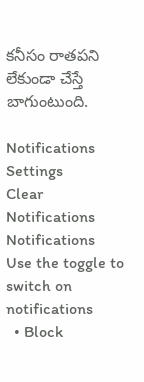కనీసం రాతపని లేకుండా చేస్తే బాగుంటుంది.

Notifications
Settings
Clear Notifications
Notifications
Use the toggle to switch on notifications
  • Block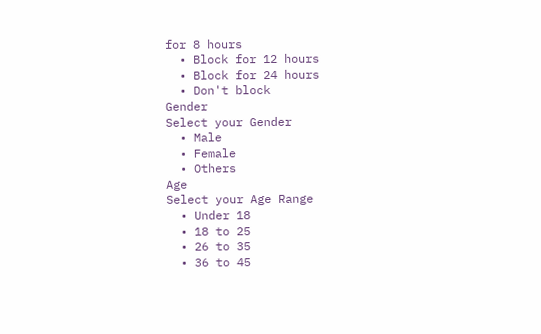for 8 hours
  • Block for 12 hours
  • Block for 24 hours
  • Don't block
Gender
Select your Gender
  • Male
  • Female
  • Others
Age
Select your Age Range
  • Under 18
  • 18 to 25
  • 26 to 35
  • 36 to 45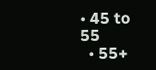• 45 to 55
  • 55+